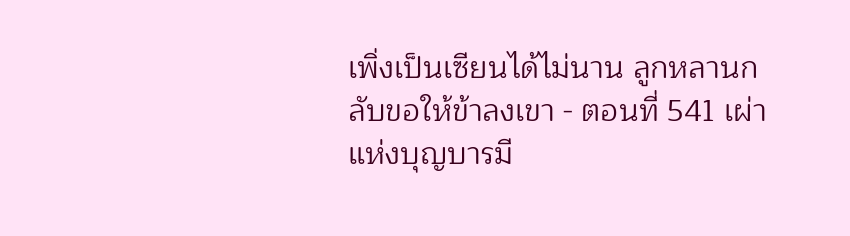เพิ่งเป็นเซียนได้ไม่นาน ลูกหลานกลับขอให้ข้าลงเขา - ตอนที่ 541 เผ่าแห่งบุญบารมี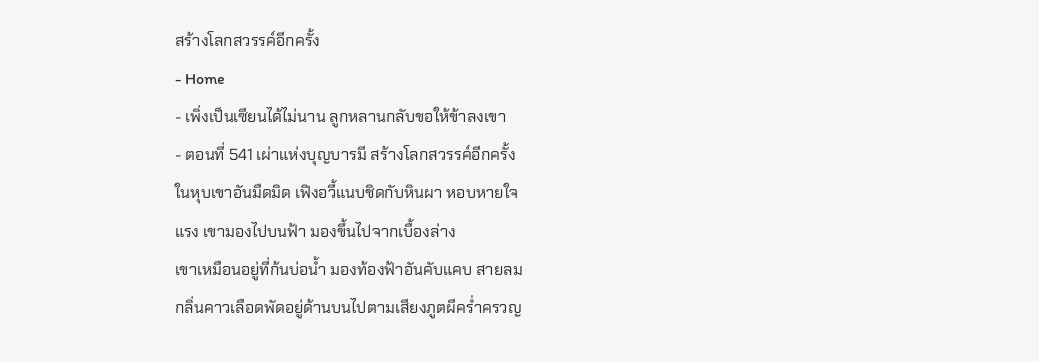สร้างโลกสวรรค์อีกครั้ง
- Home
- เพิ่งเป็นเซียนได้ไม่นาน ลูกหลานกลับขอให้ข้าลงเขา
- ตอนที่ 541 เผ่าแห่งบุญบารมี สร้างโลกสวรรค์อีกครั้ง
ในหุบเขาอันมืดมิด เฟิงอวี้แนบชิดกับหินผา หอบหายใจ
แรง เขามองไปบนฟ้า มองขึ้นไปจากเบื้องล่าง
เขาเหมือนอยู่ที่ก้นบ่อน้ำ มองท้องฟ้าอันคับแคบ สายลม
กลิ่นคาวเลือดพัดอยู่ด้านบนไปตามเสียงภูตผีคร่ำครวญ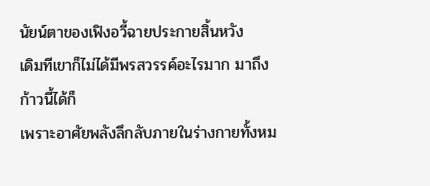นัยน์ตาของเฟิงอวี้ฉายประกายสิ้นหวัง
เดิมทีเขาก็ไม่ได้มีพรสวรรค์อะไรมาก มาถึงก้าวนี้ได้ก็
เพราะอาศัยพลังลึกลับภายในร่างกายทั้งหม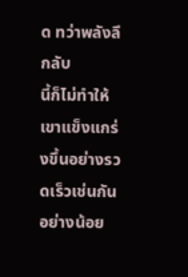ด ทว่าพลังลึกลับ
นี้ก็ไม่ทำให้เขาแข็งแกร่งขึ้นอย่างรวดเร็วเช่นกัน อย่างน้อย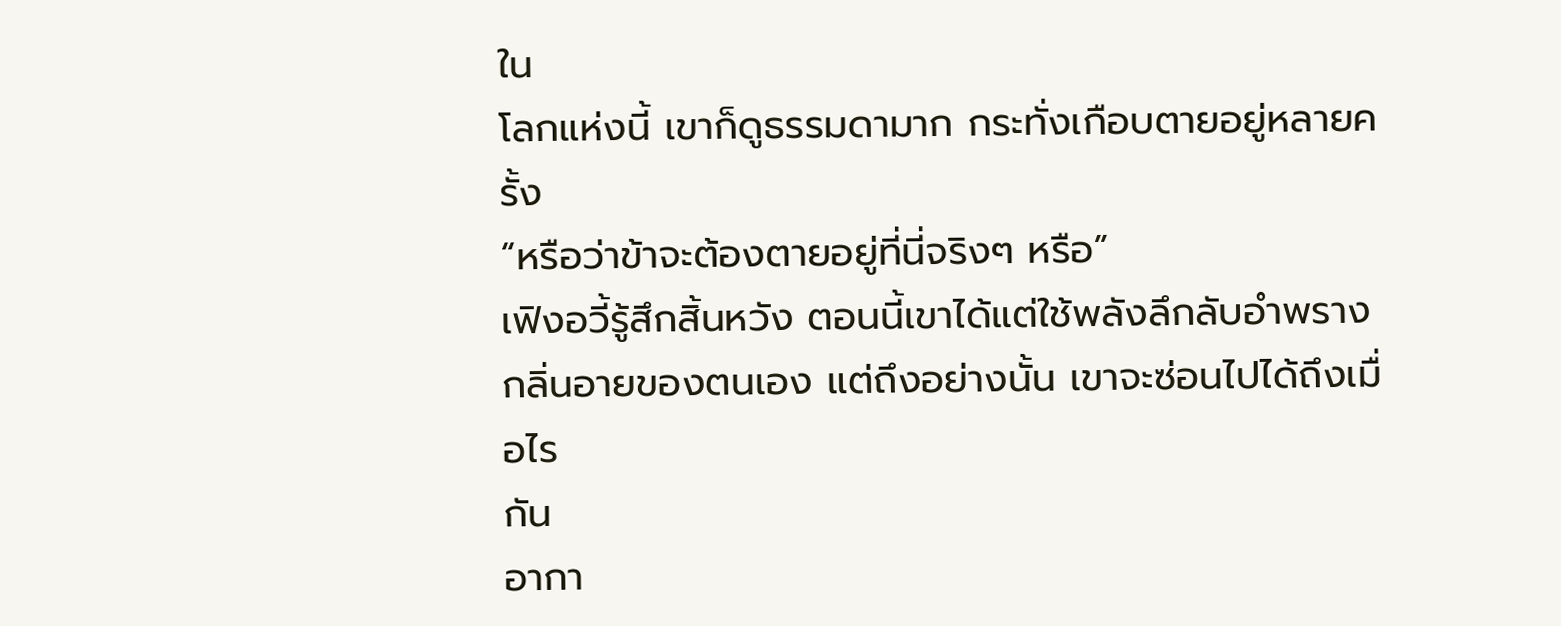ใน
โลกแห่งนี้ เขาก็ดูธรรมดามาก กระทั่งเกือบตายอยู่หลายครั้ง
“หรือว่าข้าจะต้องตายอยู่ที่นี่จริงๆ หรือ”
เฟิงอวี้รู้สึกสิ้นหวัง ตอนนี้เขาได้แต่ใช้พลังลึกลับอำพราง
กลิ่นอายของตนเอง แต่ถึงอย่างนั้น เขาจะซ่อนไปได้ถึงเมื่อไร
กัน
อากา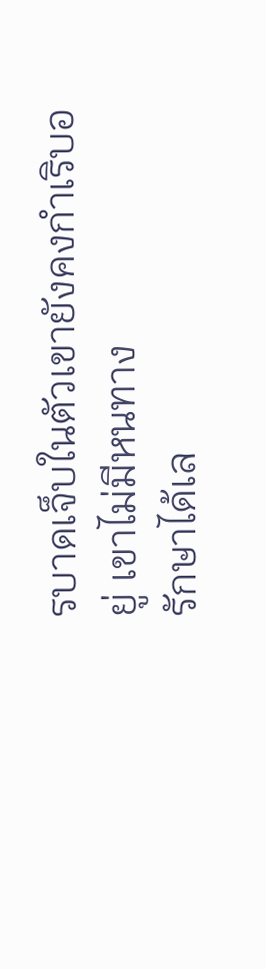รบาดเจ็บในตัวเขายังคงกำเริบอยู่ เขาไม่มีหนทาง
รักษาได้เล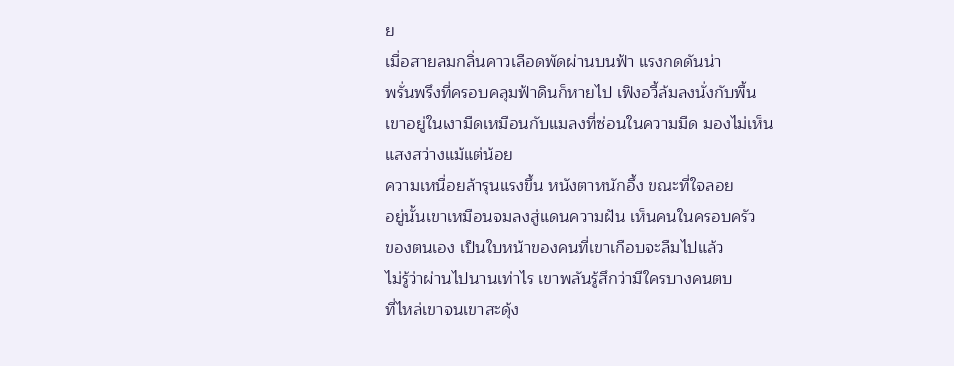ย
เมื่อสายลมกลิ่นคาวเลือดพัดผ่านบนฟ้า แรงกดดันน่า
พรั่นพรึงที่ครอบคลุมฟ้าดินก็หายไป เฟิงอวี้ล้มลงนั่งกับพื้น
เขาอยู่ในเงามืดเหมือนกับแมลงที่ซ่อนในความมืด มองไม่เห็น
แสงสว่างแม้แต่น้อย
ความเหนื่อยล้ารุนแรงขึ้น หนังตาหนักอึ้ง ขณะที่ใจลอย
อยู่นั้นเขาเหมือนจมลงสู่แดนความฝัน เห็นคนในครอบครัว
ของตนเอง เป็นใบหน้าของคนที่เขาเกือบจะลืมไปแล้ว
ไม่รู้ว่าผ่านไปนานเท่าไร เขาพลันรู้สึกว่ามีใครบางคนตบ
ที่ไหล่เขาจนเขาสะดุ้ง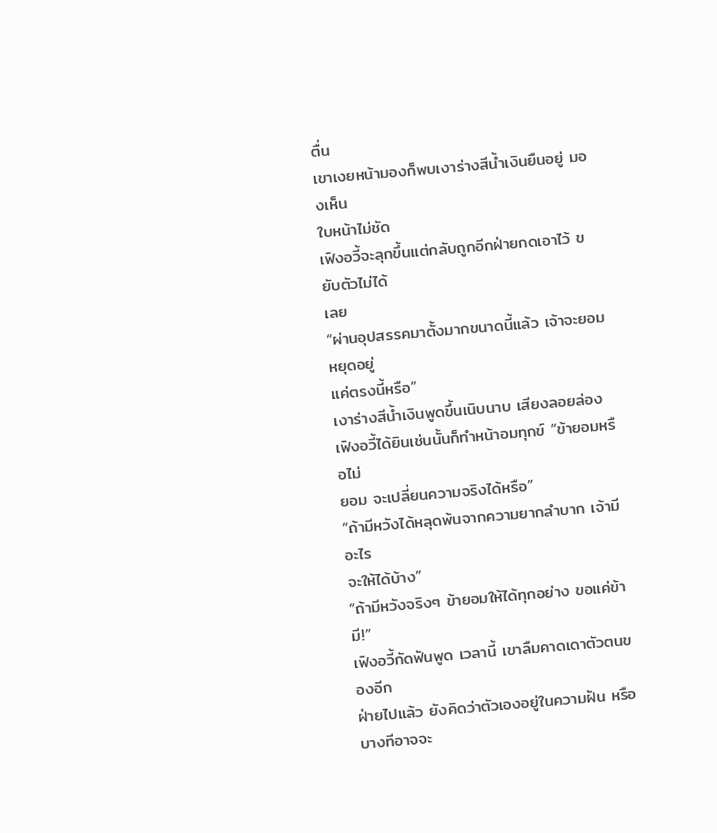ตื่น
เขาเงยหน้ามองก็พบเงาร่างสีน้ำเงินยืนอยู่ มองเห็น
ใบหน้าไม่ชัด
เฟิงอวี้จะลุกขึ้นแต่กลับถูกอีกฝ่ายกดเอาไว้ ขยับตัวไม่ได้
เลย
“ผ่านอุปสรรคมาตั้งมากขนาดนี้แล้ว เจ้าจะยอมหยุดอยู่
แค่ตรงนี้หรือ”
เงาร่างสีน้ำเงินพูดขึ้นเนิบนาบ เสียงลอยล่อง
เฟิงอวี้ได้ยินเช่นนั้นก็ทำหน้าอมทุกข์ “ข้ายอมหรือไม่
ยอม จะเปลี่ยนความจริงได้หรือ”
“ถ้ามีหวังได้หลุดพ้นจากความยากลำบาก เจ้ามีอะไร
จะให้ได้บ้าง”
“ถ้ามีหวังจริงๆ ข้ายอมให้ได้ทุกอย่าง ขอแค่ข้ามี!”
เฟิงอวี้กัดฟันพูด เวลานี้ เขาลืมคาดเดาตัวตนของอีก
ฝ่ายไปแล้ว ยังคิดว่าตัวเองอยู่ในความฝัน หรือบางทีอาจจะ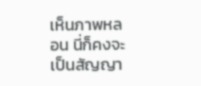เห็นภาพหลอน นี่ก็คงจะเป็นสัญญา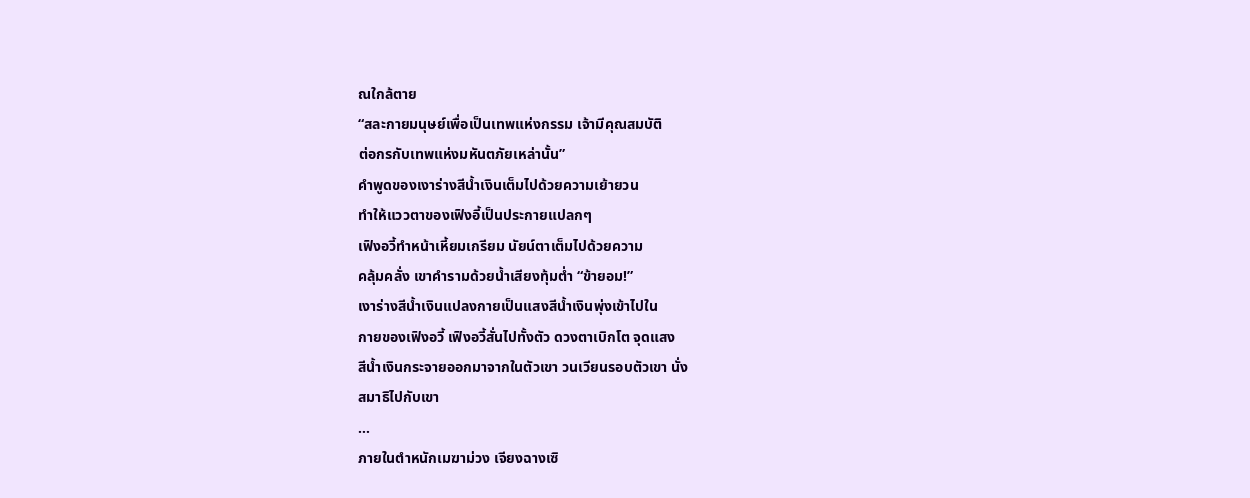ณใกล้ตาย
“สละกายมนุษย์เพื่อเป็นเทพแห่งกรรม เจ้ามีคุณสมบัติ
ต่อกรกับเทพแห่งมหันตภัยเหล่านั้น”
คำพูดของเงาร่างสีน้ำเงินเต็มไปด้วยความเย้ายวน
ทำให้แววตาของเฟิงอี้เป็นประกายแปลกๆ
เฟิงอวี้ทำหน้าเหี้ยมเกรียม นัยน์ตาเต็มไปด้วยความ
คลุ้มคลั่ง เขาคำรามด้วยน้ำเสียงทุ้มต่ำ “ข้ายอม!”
เงาร่างสีน้ำเงินแปลงกายเป็นแสงสีน้ำเงินพุ่งเข้าไปใน
กายของเฟิงอวี้ เฟิงอวี้สั่นไปทั้งตัว ดวงตาเบิกโต จุดแสง
สีน้ำเงินกระจายออกมาจากในตัวเขา วนเวียนรอบตัวเขา นั่ง
สมาธิไปกับเขา
…
ภายในตำหนักเมฆาม่วง เจียงฉางเซิ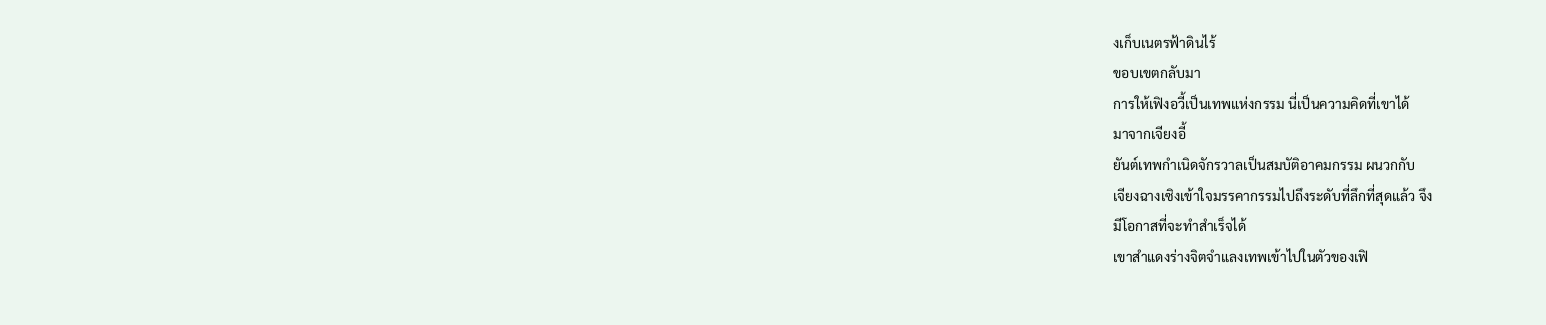งเก็บเนตรฟ้าดินไร้
ขอบเขตกลับมา
การให้เฟิงอวี้เป็นเทพแห่งกรรม นี่เป็นความคิดที่เขาได้
มาจากเจียงอี้
ยันต์เทพกำเนิดจักรวาลเป็นสมบัติอาคมกรรม ผนวกกับ
เจียงฉางเซิงเข้าใจมรรคากรรมไปถึงระดับที่ลึกที่สุดแล้ว จึง
มีโอกาสที่จะทำสำเร็จได้
เขาสำแดงร่างจิตจำแลงเทพเข้าไปในตัวของเฟิ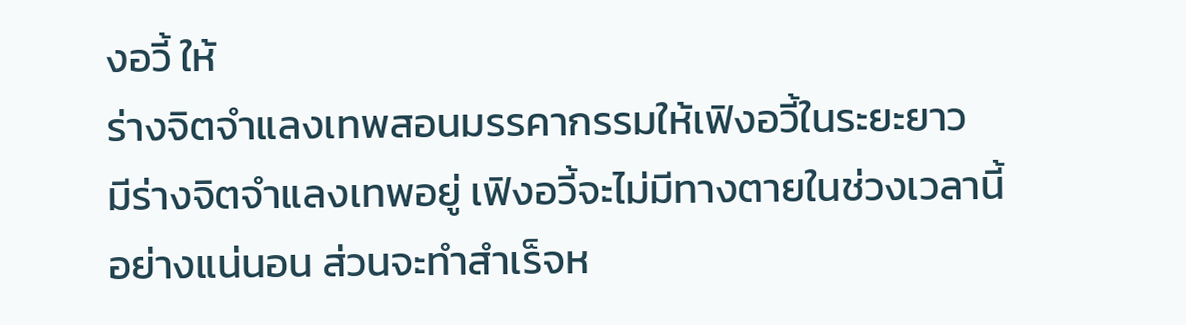งอวี้ ให้
ร่างจิตจำแลงเทพสอนมรรคากรรมให้เฟิงอวี้ในระยะยาว
มีร่างจิตจำแลงเทพอยู่ เฟิงอวี้จะไม่มีทางตายในช่วงเวลานี้
อย่างแน่นอน ส่วนจะทำสำเร็จห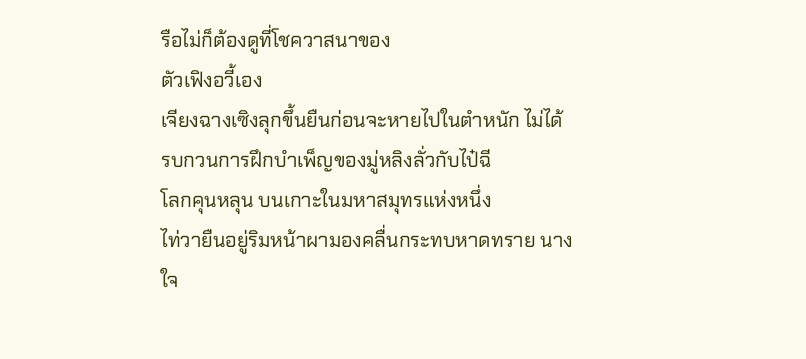รือไม่ก็ต้องดูที่โชควาสนาของ
ตัวเฟิงอวี้เอง
เจียงฉางเซิงลุกขึ้นยืนก่อนจะหายไปในตำหนัก ไม่ได้
รบกวนการฝึกบำเพ็ญของมู่หลิงลั่วกับไป๋ฉี
โลกคุนหลุน บนเกาะในมหาสมุทรแห่งหนึ่ง
ไท่วายืนอยู่ริมหน้าผามองคลื่นกระทบหาดทราย นาง
ใจ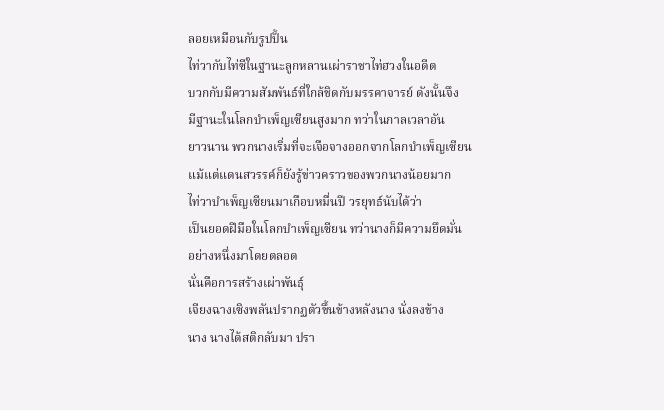ลอยเหมือนกับรูปปั้น
ไท่วากับไท่ซีในฐานะลูกหลานเผ่าราชาไท่ฮวงในอดีต
บวกกับมีความสัมพันธ์ที่ใกล้ชิดกับมรรคาจารย์ ดังนั้นจึง
มีฐานะในโลกบำเพ็ญเซียนสูงมาก ทว่าในกาลเวลาอัน
ยาวนาน พวกนางเริ่มที่จะเจือจางออกจากโลกบำเพ็ญเซียน
แม้แต่แดนสวรรค์ก็ยังรู้ข่าวคราวของพวกนางน้อยมาก
ไท่วาบำเพ็ญเซียนมาเกือบหมื่นปี วรยุทธ์นับได้ว่า
เป็นยอดฝีมือในโลกบำเพ็ญเซียน ทว่านางก็มีความยึดมั่น
อย่างหนึ่งมาโดยตลอด
นั่นคือการสร้างเผ่าพันธุ์
เจียงฉางเซิงพลันปรากฏตัวขึ้นข้างหลังนาง นั่งลงข้าง
นาง นางได้สติกลับมา ปรา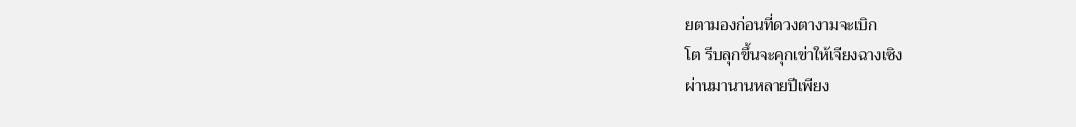ยตามองก่อนที่ดวงตางามจะเบิก
โต รีบลุกขึ้นจะคุกเข่าให้เจียงฉางเซิง
ผ่านมานานหลายปีเพียง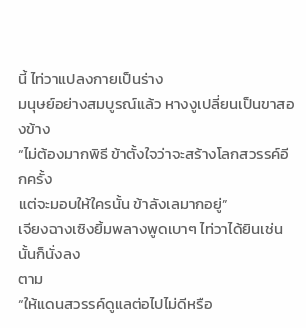นี้ ไท่วาแปลงกายเป็นร่าง
มนุษย์อย่างสมบูรณ์แล้ว หางงูเปลี่ยนเป็นขาสองข้าง
“ไม่ต้องมากพิธี ข้าตั้งใจว่าจะสร้างโลกสวรรค์อีกครั้ง
แต่จะมอบให้ใครนั้น ข้าลังเลมากอยู่”
เจียงฉางเซิงยิ้มพลางพูดเบาๆ ไท่วาได้ยินเช่นนั้นก็นั่งลง
ตาม
“ให้แดนสวรรค์ดูแลต่อไปไม่ดีหรือ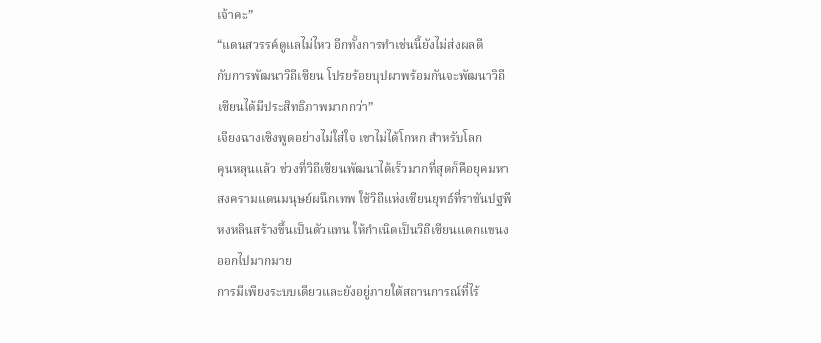เจ้าคะ”
“แดนสวรรค์ดูแลไม่ไหว อีกทั้งการทำเช่นนี้ยังไม่ส่งผลดี
กับการพัฒนาวิถีเซียน โปรยร้อยบุปผาพร้อมกันจะพัฒนาวิถี
เซียนได้มีประสิทธิภาพมากกว่า”
เจียงฉางเซิงพูดอย่างไม่ใส่ใจ เขาไม่ได้โกหก สำหรับโลก
คุนหลุนแล้ว ช่วงที่วิถีเซียนพัฒนาได้เร็วมากที่สุดก็คือยุคมหา
สงครามแดนมนุษย์ผนึกเทพ ใช้วิถีแห่งเซียนยุทธ์ที่ราชันปฐพี
หงหลินสร้างขึ้นเป็นตัวแทน ให้กำเนิดเป็นวิถีเซียนแตกแขนง
ออกไปมากมาย
การมีเพียงระบบเดียวและยังอยู่ภายใต้สถานการณ์ที่ไร้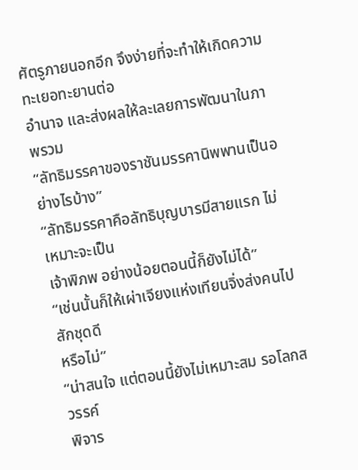ศัตรูภายนอกอีก จึงง่ายที่จะทำให้เกิดความทะเยอทะยานต่อ
อำนาจ และส่งผลให้ละเลยการพัฒนาในภาพรวม
“ลัทธิมรรคาของราชันมรรคานิพพานเป็นอย่างไรบ้าง”
“ลัทธิมรรคาคือลัทธิบุญบารมีสายแรก ไม่เหมาะจะเป็น
เจ้าพิภพ อย่างน้อยตอนนี้ก็ยังไม่ได้”
“เช่นนั้นก็ให้เผ่าเจียงแห่งเทียนจิ่งส่งคนไปสักชุดดี
หรือไม่”
“น่าสนใจ แต่ตอนนี้ยังไม่เหมาะสม รอโลกสวรรค์
พิจาร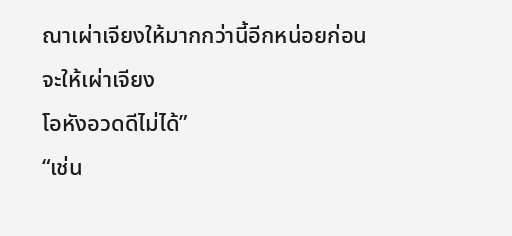ณาเผ่าเจียงให้มากกว่านี้อีกหน่อยก่อน จะให้เผ่าเจียง
โอหังอวดดีไม่ได้”
“เช่น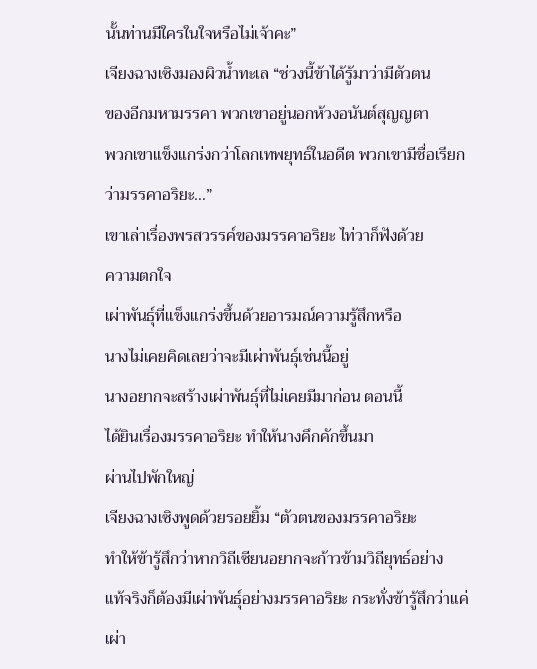นั้นท่านมีใครในใจหรือไม่เจ้าคะ”
เจียงฉางเซิงมองผิวน้ำทะเล “ช่วงนี้ข้าได้รู้มาว่ามีตัวตน
ของอีกมหามรรคา พวกเขาอยู่นอกห้วงอนันต์สุญญตา
พวกเขาแข็งแกร่งกว่าโลกเทพยุทธ์ในอดีต พวกเขามีชื่อเรียก
ว่ามรรคาอริยะ…”
เขาเล่าเรื่องพรสวรรค์ของมรรคาอริยะ ไท่วาก็ฟังด้วย
ความตกใจ
เผ่าพันธุ์ที่แข็งแกร่งขึ้นด้วยอารมณ์ความรู้สึกหรือ
นางไม่เคยคิดเลยว่าจะมีเผ่าพันธุ์เช่นนี้อยู่
นางอยากจะสร้างเผ่าพันธุ์ที่ไม่เคยมีมาก่อน ตอนนี้
ได้ยินเรื่องมรรคาอริยะ ทำให้นางคึกคักขึ้นมา
ผ่านไปพักใหญ่
เจียงฉางเซิงพูดด้วยรอยยิ้ม “ตัวตนของมรรคาอริยะ
ทำให้ข้ารู้สึกว่าหากวิถีเซียนอยากจะก้าวข้ามวิถียุทธ์อย่าง
แท้จริงก็ต้องมีเผ่าพันธุ์อย่างมรรคาอริยะ กระทั่งข้ารู้สึกว่าแค่
เผ่า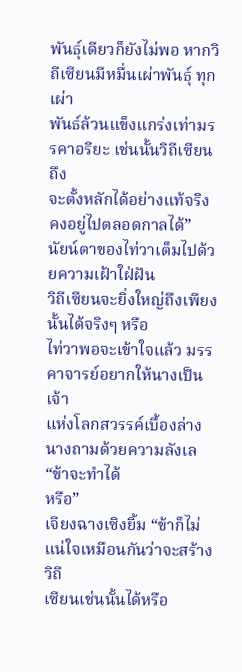พันธุ์เดียวก็ยังไม่พอ หากวิถีเซียนมีหมื่นเผ่าพันธุ์ ทุกเผ่า
พันธ์ล้วนแข็งแกร่งเท่ามรรคาอริยะ เช่นนั้นวิถีเซียนถึง
จะตั้งหลักได้อย่างแท้จริง คงอยู่ไปตลอดกาลได้”
นัยน์ตาของไท่วาเต็มไปด้วยความเฝ้าใฝ่ฝัน
วิถีเซียนจะยิ่งใหญ่ถึงเพียงนั้นได้จริงๆ หรือ
ไท่วาพอจะเข้าใจแล้ว มรรคาจารย์อยากให้นางเป็นเจ้า
แห่งโลกสวรรค์เบื้องล่าง นางถามด้วยความลังเล “ข้าจะทำได้
หรือ”
เจียงฉางเซิงยิ้ม “ข้าก็ไม่แน่ใจเหมือนกันว่าจะสร้างวิถี
เซียนเช่นนั้นได้หรือ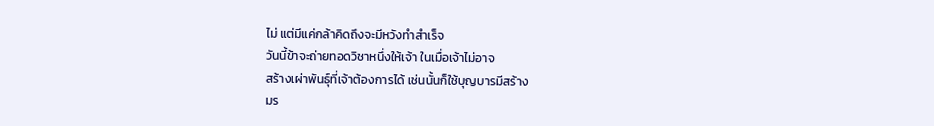ไม่ แต่มีแค่กล้าคิดถึงจะมีหวังทำสำเร็จ
วันนี้ข้าจะถ่ายทอดวิชาหนึ่งให้เจ้า ในเมื่อเจ้าไม่อาจ
สร้างเผ่าพันธุ์ที่เจ้าต้องการได้ เช่นนั้นก็ใช้บุญบารมีสร้าง
มร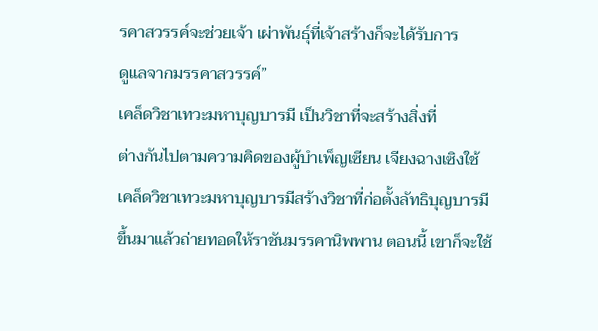รคาสวรรค์จะช่วยเจ้า เผ่าพันธุ์ที่เจ้าสร้างก็จะได้รับการ
ดูแลจากมรรคาสวรรค์”
เคล็ดวิชาเทวะมหาบุญบารมี เป็นวิชาที่จะสร้างสิ่งที่
ต่างกันไปตามความคิดของผู้บำเพ็ญเซียน เจียงฉางเซิงใช้
เคล็ดวิชาเทวะมหาบุญบารมีสร้างวิชาที่ก่อตั้งลัทธิบุญบารมี
ขึ้นมาแล้วถ่ายทอดให้ราชันมรรคานิพพาน ตอนนี้ เขาก็จะใช้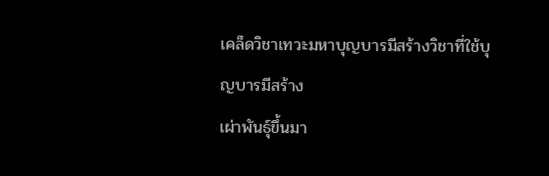เคล็ดวิชาเทวะมหาบุญบารมีสร้างวิชาที่ใช้บุญบารมีสร้าง
เผ่าพันธุ์ขึ้นมา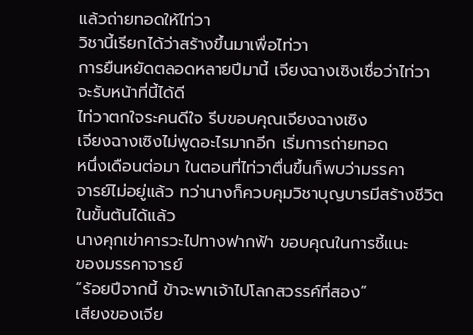แล้วถ่ายทอดให้ไท่วา
วิชานี้เรียกได้ว่าสร้างขึ้นมาเพื่อไท่วา
การยืนหยัดตลอดหลายปีมานี้ เจียงฉางเซิงเชื่อว่าไท่วา
จะรับหน้าที่นี้ได้ดี
ไท่วาตกใจระคนดีใจ รีบขอบคุณเจียงฉางเซิง
เจียงฉางเซิงไม่พูดอะไรมากอีก เริ่มการถ่ายทอด
หนึ่งเดือนต่อมา ในตอนที่ไท่วาตื่นขึ้นก็พบว่ามรรคา
จารย์ไม่อยู่แล้ว ทว่านางก็ควบคุมวิชาบุญบารมีสร้างชีวิต
ในขั้นต้นได้แล้ว
นางคุกเข่าคารวะไปทางฟากฟ้า ขอบคุณในการชี้แนะ
ของมรรคาจารย์
“ร้อยปีจากนี้ ข้าจะพาเจ้าไปโลกสวรรค์ที่สอง”
เสียงของเจีย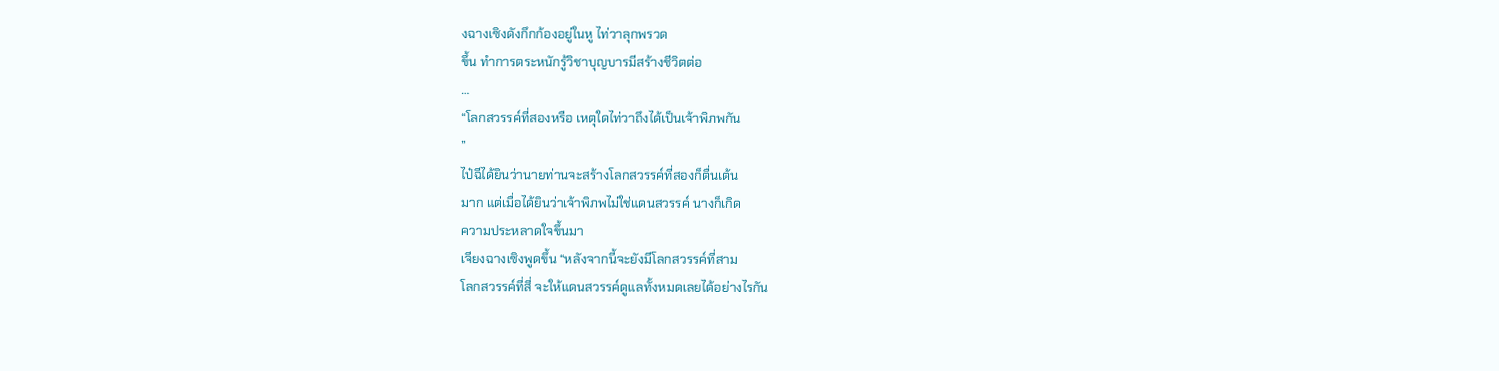งฉางเซิงดังกึกก้องอยู่ในหู ไท่วาลุกพรวด
ขึ้น ทำการตระหนักรู้วิชาบุญบารมีสร้างชีวิตต่อ
…
“โลกสวรรค์ที่สองหรือ เหตุใดไท่วาถึงได้เป็นเจ้าพิภพกัน
”
ไป๋ฉีได้ยินว่านายท่านจะสร้างโลกสวรรค์ที่สองก็ตื่นเต้น
มาก แต่เมื่อได้ยินว่าเจ้าพิภพไม่ใช่แดนสวรรค์ นางก็เกิด
ความประหลาดใจขึ้นมา
เจียงฉางเซิงพูดขึ้น “หลังจากนี้จะยังมีโลกสวรรค์ที่สาม
โลกสวรรค์ที่สี่ จะให้แดนสวรรค์ดูแลทั้งหมดเลยได้อย่างไรกัน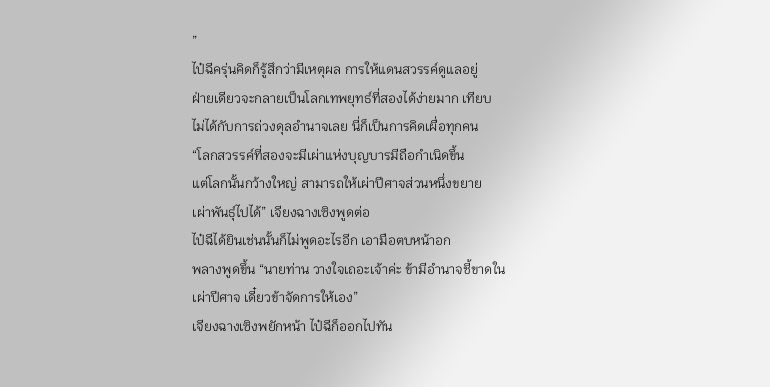”
ไป๋ฉีครุ่นคิดก็รู้สึกว่ามีเหตุผล การให้แดนสวรรค์ดูแลอยู่
ฝ่ายเดียวจะกลายเป็นโลกเทพยุทธ์ที่สองได้ง่ายมาก เทียบ
ไม่ได้กับการถ่วงดุลอำนาจเลย นี่ก็เป็นการคิดเผื่อทุกคน
“โลกสวรรค์ที่สองจะมีเผ่าแห่งบุญบารมีถือกำเนิดขึ้น
แต่โลกนั้นกว้างใหญ่ สามารถให้เผ่าปีศาจส่วนหนึ่งขยาย
เผ่าพันธุ์ไปได้” เจียงฉางเซิงพูดต่อ
ไป๋ฉีได้ยินเช่นนั้นก็ไม่พูดอะไรอีก เอามือตบหน้าอก
พลางพูดขึ้น “นายท่าน วางใจเถอะเจ้าค่ะ ข้ามีอำนาจชี้ขาดใน
เผ่าปีศาจ เดี๋ยวข้าจัดการให้เอง”
เจียงฉางเซิงพยักหน้า ไป๋ฉีก็ออกไปทัน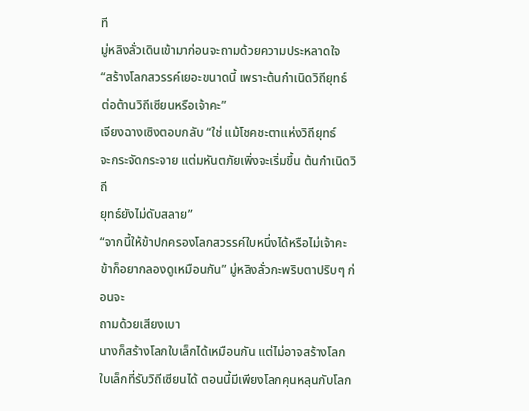ที
มู่หลิงลั่วเดินเข้ามาก่อนจะถามด้วยความประหลาดใจ
“สร้างโลกสวรรค์เยอะขนาดนี้ เพราะต้นกำเนิดวิถียุทธ์
ต่อต้านวิถีเซียนหรือเจ้าคะ”
เจียงฉางเซิงตอบกลับ “ใช่ แม้โชคชะตาแห่งวิถียุทธ์
จะกระจัดกระจาย แต่มหันตภัยเพิ่งจะเริ่มขึ้น ต้นกำเนิดวิถี
ยุทธ์ยังไม่ดับสลาย”
“จากนี้ให้ข้าปกครองโลกสวรรค์ใบหนึ่งได้หรือไม่เจ้าคะ
ข้าก็อยากลองดูเหมือนกัน” มู่หลิงลั่วกะพริบตาปริบๆ ก่อนจะ
ถามด้วยเสียงเบา
นางก็สร้างโลกใบเล็กได้เหมือนกัน แต่ไม่อาจสร้างโลก
ใบเล็กที่รับวิถีเซียนได้ ตอนนี้มีเพียงโลกคุนหลุนกับโลก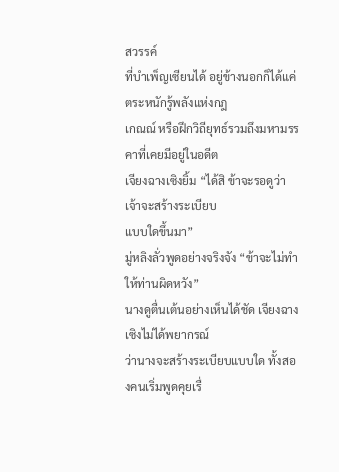สวรรค์
ที่บำเพ็ญเซียนได้ อยู่ข้างนอกก็ได้แค่ตระหนักรู้พลังแห่งกฎ
เกณณ์ หรือฝึกวิถียุทธ์รวมถึงมหามรรคาที่เคยมีอยู่ในอดีต
เจียงฉางเซิงยิ้ม “ได้สิ ข้าจะรอดูว่าเจ้าจะสร้างระเบียบ
แบบใดขึ้นมา”
มู่หลิงลั่วพูดอย่างจริงจัง “ข้าจะไม่ทำให้ท่านผิดหวัง”
นางดูตื่นเต้นอย่างเห็นได้ชัด เจียงฉางเซิงไม่ได้พยากรณ์
ว่านางจะสร้างระเบียบแบบใด ทั้งสองคนเริ่มพูดคุยเรื่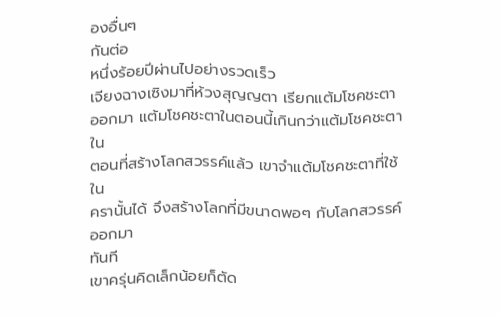องอื่นๆ
กันต่อ
หนึ่งร้อยปีผ่านไปอย่างรวดเร็ว
เจียงฉางเซิงมาที่ห้วงสุญญตา เรียกแต้มโชคชะตา
ออกมา แต้มโชคชะตาในตอนนี้เกินกว่าแต้มโชคชะตาใน
ตอนที่สร้างโลกสวรรค์แล้ว เขาจำแต้มโชคชะตาที่ใช้ใน
ครานั้นได้ จึงสร้างโลกที่มีขนาดพอๆ กับโลกสวรรค์ออกมา
ทันที
เขาครุ่นคิดเล็กน้อยก็ตัด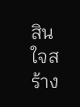สินใจสร้าง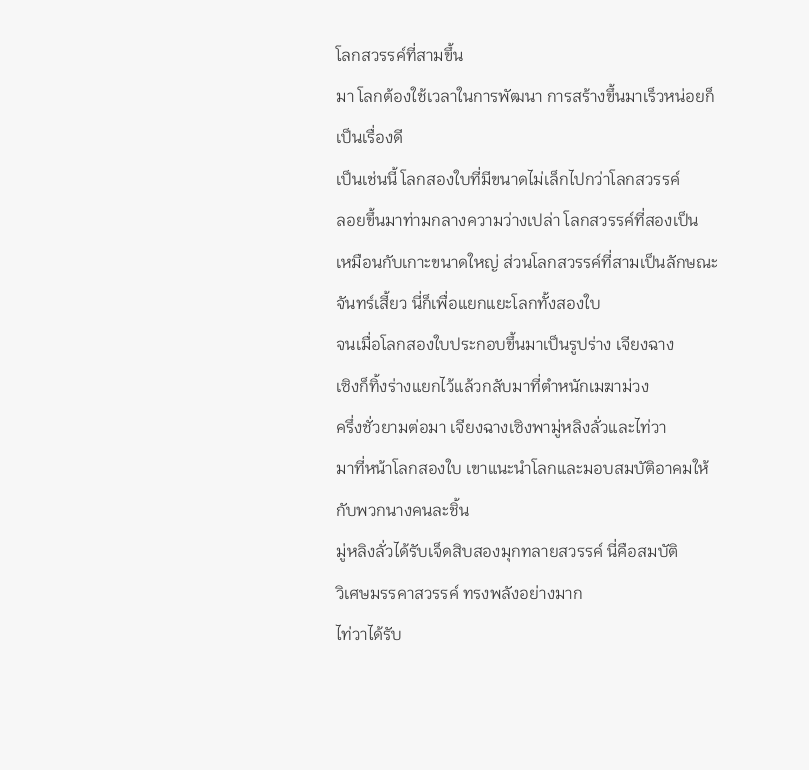โลกสวรรค์ที่สามขึ้น
มา โลกต้องใช้เวลาในการพัฒนา การสร้างขึ้นมาเร็วหน่อยก็
เป็นเรื่องดี
เป็นเช่นนี้ โลกสองใบที่มีขนาดไม่เล็กไปกว่าโลกสวรรค์
ลอยขึ้นมาท่ามกลางความว่างเปล่า โลกสวรรค์ที่สองเป็น
เหมือนกับเกาะขนาดใหญ่ ส่วนโลกสวรรค์ที่สามเป็นลักษณะ
จันทร์เสี้ยว นี่ก็เพื่อแยกแยะโลกทั้งสองใบ
จนเมื่อโลกสองใบประกอบขึ้นมาเป็นรูปร่าง เจียงฉาง
เซิงก็ทิ้งร่างแยกไว้แล้วกลับมาที่ตำหนักเมฆาม่วง
ครึ่งชั่วยามต่อมา เจียงฉางเซิงพามู่หลิงลั่วและไท่วา
มาที่หน้าโลกสองใบ เขาแนะนำโลกและมอบสมบัติอาคมให้
กับพวกนางคนละชิ้น
มู่หลิงลั่วได้รับเจ็ดสิบสองมุกทลายสวรรค์ นี่คือสมบัติ
วิเศษมรรคาสวรรค์ ทรงพลังอย่างมาก
ไท่วาได้รับ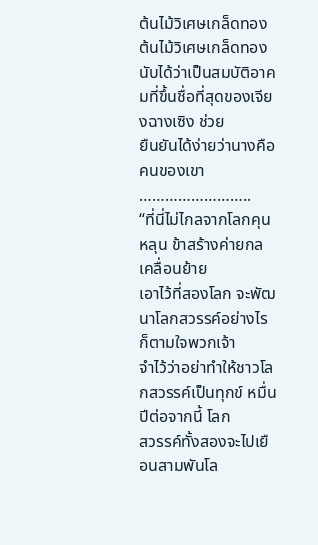ต้นไม้วิเศษเกล็ดทอง ต้นไม้วิเศษเกล็ดทอง
นับได้ว่าเป็นสมบัติอาคมที่ขึ้นชื่อที่สุดของเจียงฉางเซิง ช่วย
ยืนยันได้ง่ายว่านางคือคนของเขา
……………………..
“ที่นี่ไม่ไกลจากโลกคุนหลุน ข้าสร้างค่ายกลเคลื่อนย้าย
เอาไว้ที่สองโลก จะพัฒนาโลกสวรรค์อย่างไรก็ตามใจพวกเจ้า
จำไว้ว่าอย่าทำให้ชาวโลกสวรรค์เป็นทุกข์ หมื่นปีต่อจากนี้ โลก
สวรรค์ทั้งสองจะไปเยือนสามพันโล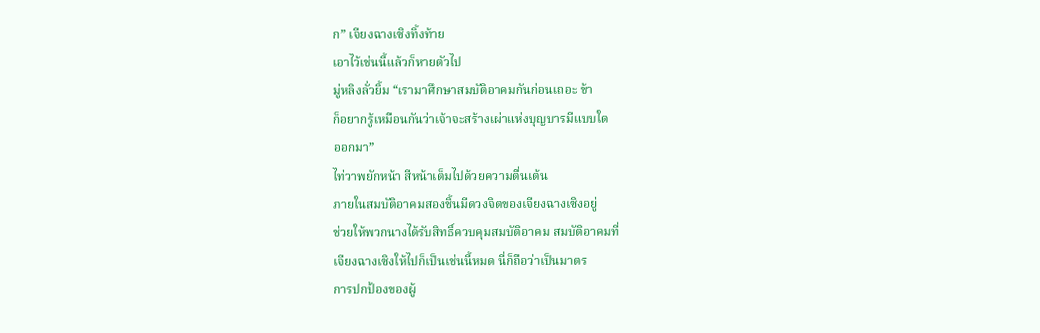ก” เจียงฉางเซิงทิ้งท้าย
เอาไว้เช่นนี้แล้วก็หายตัวไป
มู่หลิงลั่วยิ้ม “เรามาศึกษาสมบัติอาคมกันก่อนเถอะ ข้า
ก็อยากรู้เหมือนกันว่าเจ้าจะสร้างเผ่าแห่งบุญบารมีแบบใด
ออกมา”
ไท่วาพยักหน้า สีหน้าเต็มไปด้วยความตื่นเต้น
ภายในสมบัติอาคมสองชิ้นมีดวงจิตของเจียงฉางเซิงอยู่
ช่วยให้พวกนางได้รับสิทธิ์ควบคุมสมบัติอาคม สมบัติอาคมที่
เจียงฉางเซิงให้ไปก็เป็นเช่นนี้หมด นี่ก็ถือว่าเป็นมาตร
การปกป้องของผู้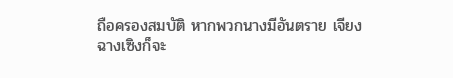ถือครองสมบัติ หากพวกนางมีอันตราย เจียง
ฉางเซิงก็จะ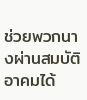ช่วยพวกนางผ่านสมบัติอาคมได้